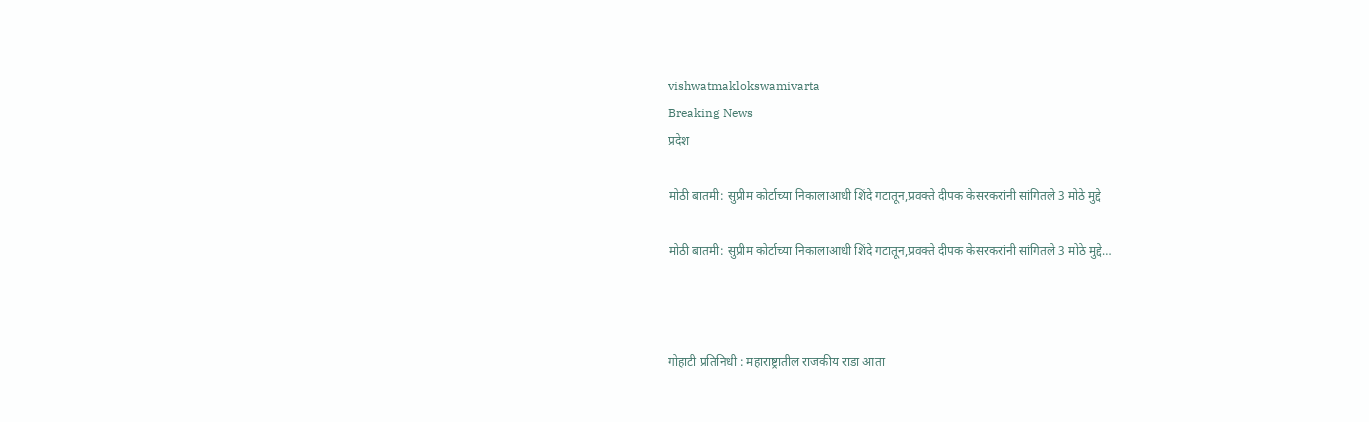vishwatmaklokswamivarta
Breaking News
प्रदेश

मोठी बातमी: सुप्रीम कोर्टाच्या निकालाआधी शिंदे गटातून,प्रवक्ते दीपक केसरकरांनी सांगितले 3 मोठे मुद्दे

मोठी बातमी: सुप्रीम कोर्टाच्या निकालाआधी शिंदे गटातून,प्रवक्ते दीपक केसरकरांनी सांगितले 3 मोठे मुद्दे…



गोहाटी प्रतिनिधी : महाराष्ट्रातील राजकीय राडा आता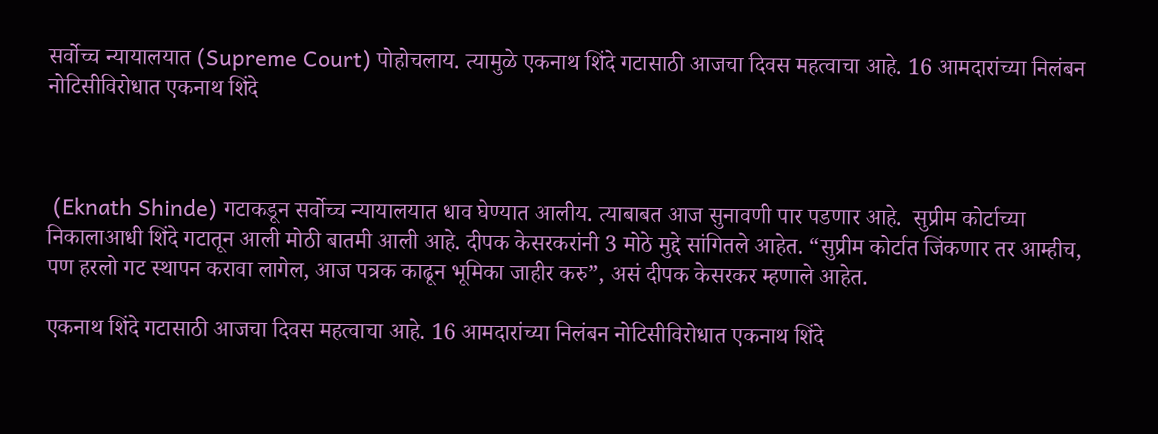सर्वोच्च न्यायालयात (Supreme Court) पोहोचलाय. त्यामुळे एकनाथ शिंदे गटासाठी आजचा दिवस महत्वाचा आहे. 16 आमदारांच्या निलंबन नोटिसीविरोधात एकनाथ शिंदे



 (Eknath Shinde) गटाकडून सर्वोच्च न्यायालयात धाव घेण्यात आलीय. त्याबाबत आज सुनावणी पार पडणार आहे.  सुप्रीम कोर्टाच्या निकालाआधी शिंदे गटातून आली मोठी बातमी आली आहे. दीपक केसरकरांनी 3 मोठे मुद्दे सांगितले आहेत. “सुप्रीम कोर्टात जिंकणार तर आम्हीच, पण हरलो गट स्थापन करावा लागेल, आज पत्रक काढून भूमिका जाहीर करु”, असं दीपक केसरकर म्हणाले आहेत.

एकनाथ शिंदे गटासाठी आजचा दिवस महत्वाचा आहे. 16 आमदारांच्या निलंबन नोटिसीविरोधात एकनाथ शिंदे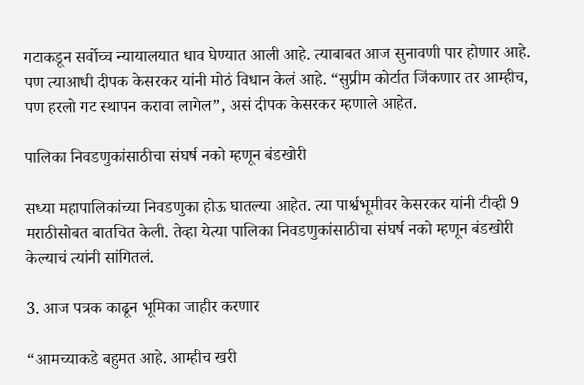गटाकडून सर्वोच्च न्यायालयात धाव घेण्यात आली आहे. त्याबाबत आज सुनावणी पार होणार आहे. पण त्याआधी दीपक केसरकर यांनी मोठं विधान केलं आहे. “सुप्रीम कोर्टात जिंकणार तर आम्हीच, पण हरलो गट स्थापन करावा लागेल”, असं दीपक केसरकर म्हणाले आहेत.

पालिका निवडणुकांसाठीचा संघर्ष नको म्हणून बंडखोरी

सध्या महापालिकांच्या निवडणुका होऊ घातल्या आहेत. त्या पार्श्वभूमीवर केसरकर यांनी टीव्ही 9 मराठीसोबत बातचित केली. तेव्हा येत्या पालिका निवडणुकांसाठीचा संघर्ष नको म्हणून बंडखोरी केल्याचं त्यांनी सांगितलं.

3. आज पत्रक काढून भूमिका जाहीर करणार

“आमच्याकडे बहुमत आहे. आम्हीच खरी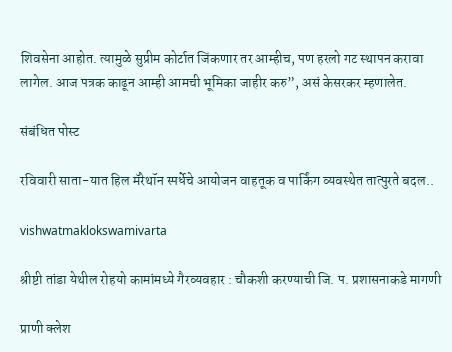शिवसेना आहोत. त्यामुळे सुप्रीम कोर्टात जिंकणार तर आम्हीच, पण हरलो गट स्थापन करावा लागेल. आज पत्रक काढून आम्ही आमची भूमिका जाहीर करु”, असं केसरकर म्हणालेत.

संबंधित पोस्ट

रविवारी साता-यात हिल मॅरेथॉन स्पर्धेचे आयोजन वाहतूक व पार्किंग व्यवस्थेत तात्पुरते बदल..

vishwatmaklokswamivarta

श्रीष्टी तांडा येथील रोहयो कामांमध्ये गैरव्यवहार : चौकशी करण्याची जि. प. प्रशासनाकडे मागणी

प्राणी क्लेश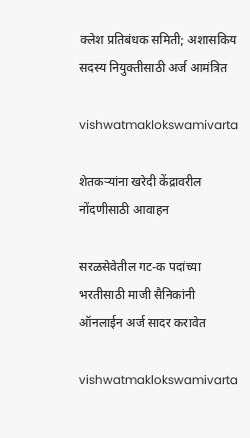क्लेश प्रतिबंधक समिती; अशासकिय सदस्य नियुक्तीसाठी अर्ज आमंत्रित

vishwatmaklokswamivarta

शेतकऱ्यांना खरेदी केंद्रावरील नोंदणीसाठी आवाहन

सरळसेवेतील गट-क पदांच्या भरतीसाठी माजी सैनिकांनी ऑनलाईन अर्ज सादर करावेत

vishwatmaklokswamivarta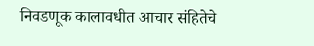निवडणूक कालावधीत आचार संहितेचे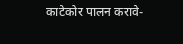काटेकोर पालन करावे-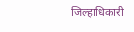जिल्हाधिकारी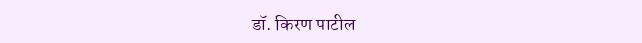डॉ. किरण पाटील